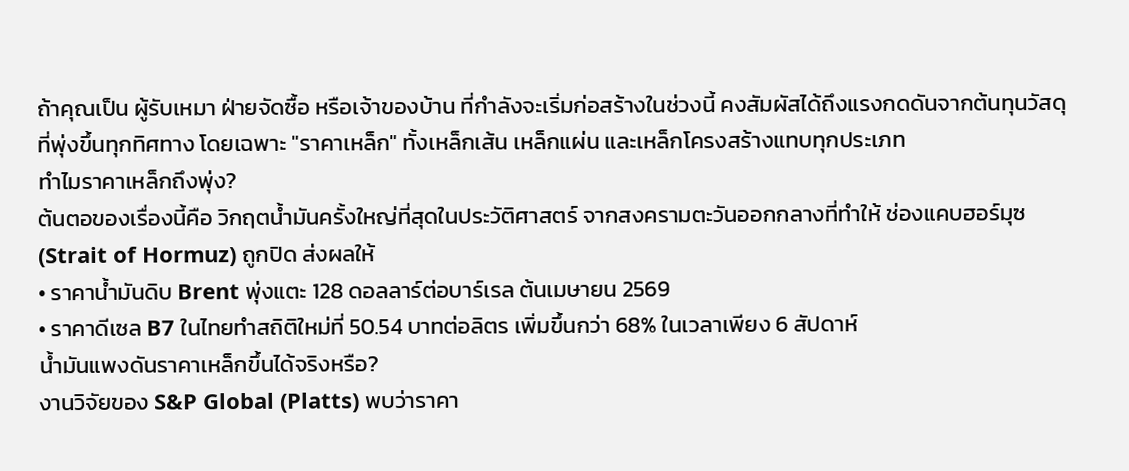ถ้าคุณเป็น ผู้รับเหมา ฝ่ายจัดซื้อ หรือเจ้าของบ้าน ที่กำลังจะเริ่มก่อสร้างในช่วงนี้ คงสัมผัสได้ถึงแรงกดดันจากต้นทุนวัสดุที่พุ่งขึ้นทุกทิศทาง โดยเฉพาะ "ราคาเหล็ก" ทั้งเหล็กเส้น เหล็กแผ่น และเหล็กโครงสร้างแทบทุกประเภท
ทำไมราคาเหล็กถึงพุ่ง?
ต้นตอของเรื่องนี้คือ วิกฤตน้ำมันครั้งใหญ่ที่สุดในประวัติศาสตร์ จากสงครามตะวันออกกลางที่ทำให้ ช่องแคบฮอร์มุซ (Strait of Hormuz) ถูกปิด ส่งผลให้
• ราคาน้ำมันดิบ Brent พุ่งแตะ 128 ดอลลาร์ต่อบาร์เรล ต้นเมษายน 2569
• ราคาดีเซล B7 ในไทยทำสถิติใหม่ที่ 50.54 บาทต่อลิตร เพิ่มขึ้นกว่า 68% ในเวลาเพียง 6 สัปดาห์
น้ำมันแพงดันราคาเหล็กขึ้นได้จริงหรือ?
งานวิจัยของ S&P Global (Platts) พบว่าราคา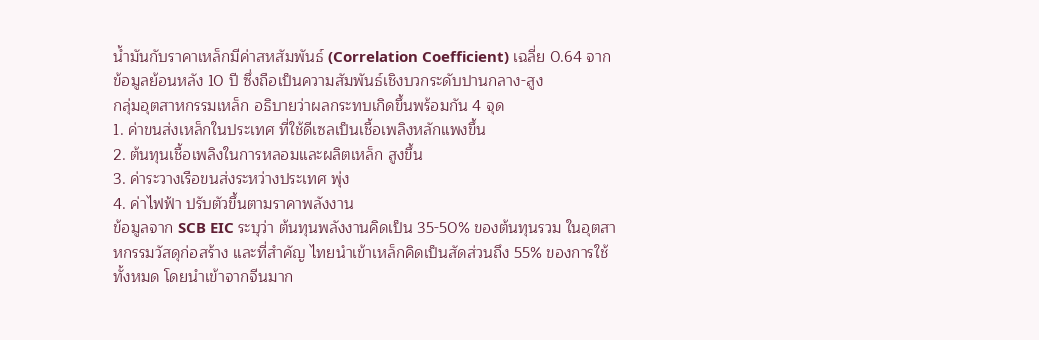น้ำมันกับราคาเหล็กมีค่าสหสัมพันธ์ (Correlation Coefficient) เฉลี่ย 0.64 จากข้อมูลย้อนหลัง 10 ปี ซึ่งถือเป็นความสัมพันธ์เชิงบวกระดับปานกลาง-สูง
กลุ่มอุตสาหกรรมเหล็ก อธิบายว่าผลกระทบเกิดขึ้นพร้อมกัน 4 จุด
1. ค่าขนส่งเหล็กในประเทศ ที่ใช้ดีเซลเป็นเชื้อเพลิงหลักแพงขึ้น
2. ต้นทุนเชื้อเพลิงในการหลอมและผลิตเหล็ก สูงขึ้น
3. ค่าระวางเรือขนส่งระหว่างประเทศ พุ่ง
4. ค่าไฟฟ้า ปรับตัวขึ้นตามราคาพลังงาน
ข้อมูลจาก SCB EIC ระบุว่า ต้นทุนพลังงานคิดเป็น 35-50% ของต้นทุนรวม ในอุตสาหกรรมวัสดุก่อสร้าง และที่สำคัญ ไทยนำเข้าเหล็กคิดเป็นสัดส่วนถึง 55% ของการใช้ทั้งหมด โดยนำเข้าจากจีนมาก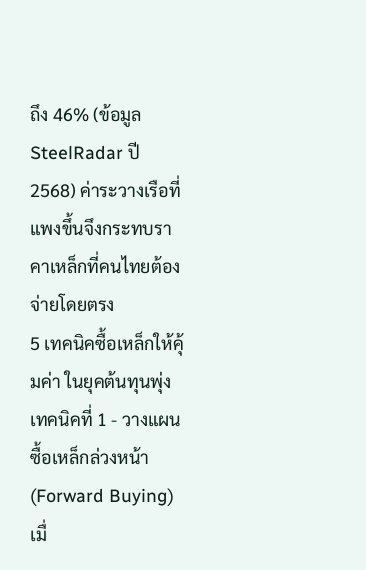ถึง 46% (ข้อมูล SteelRadar ปี 2568) ค่าระวางเรือที่แพงขึ้นจึงกระทบราคาเหล็กที่คนไทยต้องจ่ายโดยตรง
5 เทคนิคซื้อเหล็กให้คุ้มค่า ในยุคต้นทุนพุ่ง
เทคนิคที่ 1 - วางแผนซื้อเหล็กล่วงหน้า (Forward Buying)
เมื่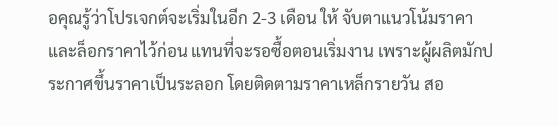อคุณรู้ว่าโปรเจกต์จะเริ่มในอีก 2-3 เดือน ให้ จับตาแนวโน้มราคาและล็อกราคาไว้ก่อน แทนที่จะรอซื้อตอนเริ่มงาน เพราะผู้ผลิตมักประกาศขึ้นราคาเป็นระลอก โดยติดตามราคาเหล็กรายวัน สอ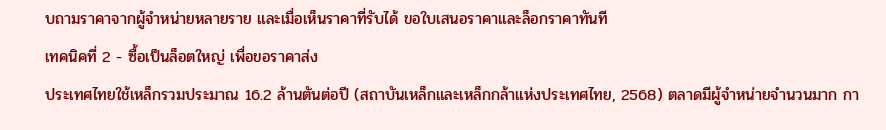บถามราคาจากผู้จำหน่ายหลายราย และเมื่อเห็นราคาที่รับได้ ขอใบเสนอราคาและล็อกราคาทันที
เทคนิคที่ 2 - ซื้อเป็นล็อตใหญ่ เพื่อขอราคาส่ง
ประเทศไทยใช้เหล็กรวมประมาณ 16.2 ล้านตันต่อปี (สถาบันเหล็กและเหล็กกล้าแห่งประเทศไทย, 2568) ตลาดมีผู้จำหน่ายจำนวนมาก กา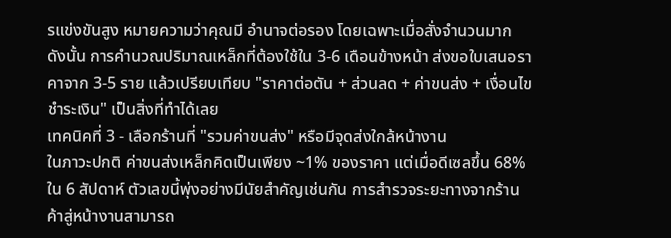รแข่งขันสูง หมายความว่าคุณมี อำนาจต่อรอง โดยเฉพาะเมื่อสั่งจำนวนมาก ดังนั้น การคำนวณปริมาณเหล็กที่ต้องใช้ใน 3-6 เดือนข้างหน้า ส่งขอใบเสนอราคาจาก 3-5 ราย แล้วเปรียบเทียบ "ราคาต่อตัน + ส่วนลด + ค่าขนส่ง + เงื่อนไขชำระเงิน" เป็นสิ่งที่ทำได้เลย
เทคนิคที่ 3 - เลือกร้านที่ "รวมค่าขนส่ง" หรือมีจุดส่งใกล้หน้างาน
ในภาวะปกติ ค่าขนส่งเหล็กคิดเป็นเพียง ~1% ของราคา แต่เมื่อดีเซลขึ้น 68% ใน 6 สัปดาห์ ตัวเลขนี้พุ่งอย่างมีนัยสำคัญเช่นกัน การสำรวจระยะทางจากร้านค้าสู่หน้างานสามารถ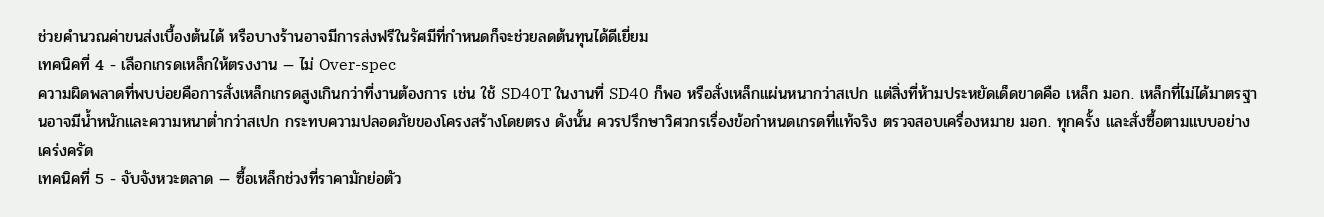ช่วยคำนวณค่าขนส่งเบื้องต้นได้ หรือบางร้านอาจมีการส่งฟรีในรัศมีที่กำหนดก็จะช่วยลดต้นทุนได้ดีเยี่ยม
เทคนิคที่ 4 - เลือกเกรดเหล็กให้ตรงงาน — ไม่ Over-spec
ความผิดพลาดที่พบบ่อยคือการสั่งเหล็กเกรดสูงเกินกว่าที่งานต้องการ เช่น ใช้ SD40T ในงานที่ SD40 ก็พอ หรือสั่งเหล็กแผ่นหนากว่าสเปก แต่สิ่งที่ห้ามประหยัดเด็ดขาดคือ เหล็ก มอก. เหล็กที่ไม่ได้มาตรฐานอาจมีน้ำหนักและความหนาต่ำกว่าสเปก กระทบความปลอดภัยของโครงสร้างโดยตรง ดังนั้น ควรปรึกษาวิศวกรเรื่องข้อกำหนดเกรดที่แท้จริง ตรวจสอบเครื่องหมาย มอก. ทุกครั้ง และสั่งซื้อตามแบบอย่างเคร่งครัด
เทคนิคที่ 5 - จับจังหวะตลาด — ซื้อเหล็กช่วงที่ราคามักย่อตัว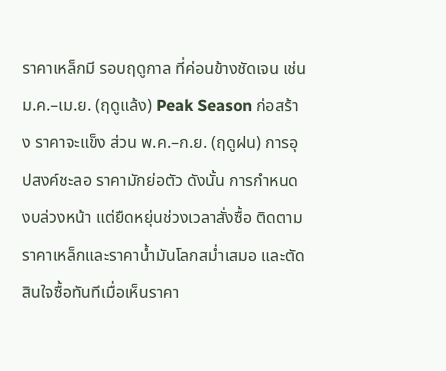ราคาเหล็กมี รอบฤดูกาล ที่ค่อนข้างชัดเจน เช่น ม.ค.–เม.ย. (ฤดูแล้ง) Peak Season ก่อสร้าง ราคาจะแข็ง ส่วน พ.ค.–ก.ย. (ฤดูฝน) การอุปสงค์ชะลอ ราคามักย่อตัว ดังนั้น การกำหนดงบล่วงหน้า แต่ยืดหยุ่นช่วงเวลาสั่งซื้อ ติดตามราคาเหล็กและราคาน้ำมันโลกสม่ำเสมอ และตัดสินใจซื้อทันทีเมื่อเห็นราคา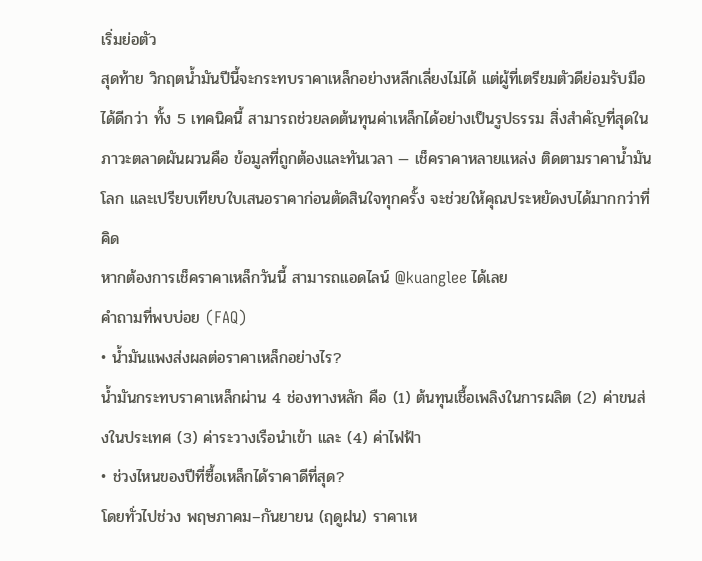เริ่มย่อตัว
สุดท้าย วิกฤตน้ำมันปีนี้จะกระทบราคาเหล็กอย่างหลีกเลี่ยงไม่ได้ แต่ผู้ที่เตรียมตัวดีย่อมรับมือได้ดีกว่า ทั้ง 5 เทคนิคนี้ สามารถช่วยลดต้นทุนค่าเหล็กได้อย่างเป็นรูปธรรม สิ่งสำคัญที่สุดในภาวะตลาดผันผวนคือ ข้อมูลที่ถูกต้องและทันเวลา — เช็คราคาหลายแหล่ง ติดตามราคาน้ำมันโลก และเปรียบเทียบใบเสนอราคาก่อนตัดสินใจทุกครั้ง จะช่วยให้คุณประหยัดงบได้มากกว่าที่คิด
หากต้องการเช็คราคาเหล็กวันนี้ สามารถแอดไลน์ @kuanglee ได้เลย
คำถามที่พบบ่อย (FAQ)
• น้ำมันแพงส่งผลต่อราคาเหล็กอย่างไร?
น้ำมันกระทบราคาเหล็กผ่าน 4 ช่องทางหลัก คือ (1) ต้นทุนเชื้อเพลิงในการผลิต (2) ค่าขนส่งในประเทศ (3) ค่าระวางเรือนำเข้า และ (4) ค่าไฟฟ้า
• ช่วงไหนของปีที่ซื้อเหล็กได้ราคาดีที่สุด?
โดยทั่วไปช่วง พฤษภาคม–กันยายน (ฤดูฝน) ราคาเห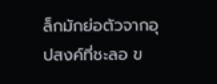ล็กมักย่อตัวจากอุปสงค์ที่ชะลอ ข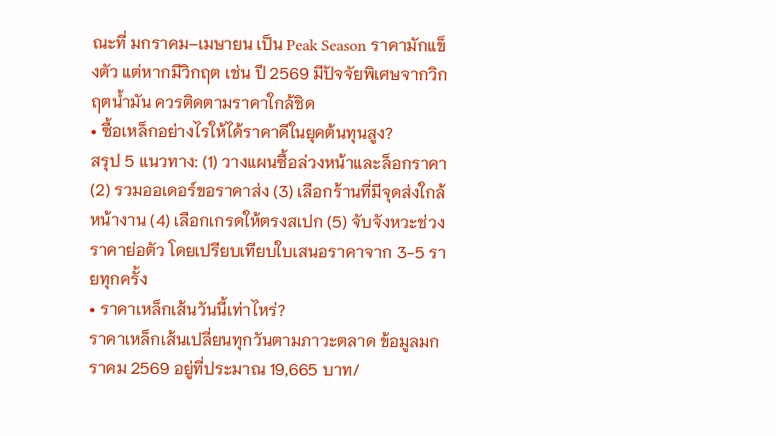ณะที่ มกราคม–เมษายน เป็น Peak Season ราคามักแข็งตัว แต่หากมีวิกฤต เช่น ปี 2569 มีปัจจัยพิเศษจากวิกฤตน้ำมัน ควรติดตามราคาใกล้ชิด
• ซื้อเหล็กอย่างไรให้ได้ราคาดีในยุคต้นทุนสูง?
สรุป 5 แนวทาง: (1) วางแผนซื้อล่วงหน้าและล็อกราคา (2) รวมออเดอร์ขอราคาส่ง (3) เลือกร้านที่มีจุดส่งใกล้หน้างาน (4) เลือกเกรดให้ตรงสเปก (5) จับจังหวะช่วงราคาย่อตัว โดยเปรียบเทียบใบเสนอราคาจาก 3-5 รายทุกครั้ง
• ราคาเหล็กเส้นวันนี้เท่าไหร่?
ราคาเหล็กเส้นเปลี่ยนทุกวันตามภาวะตลาด ข้อมูลมกราคม 2569 อยู่ที่ประมาณ 19,665 บาท/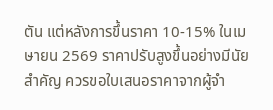ตัน แต่หลังการขึ้นราคา 10-15% ในเมษายน 2569 ราคาปรับสูงขึ้นอย่างมีนัยสำคัญ ควรขอใบเสนอราคาจากผู้จำ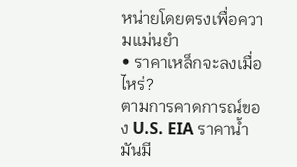หน่ายโดยตรงเพื่อความแม่นยำ
• ราคาเหล็กจะลงเมื่อไหร่?
ตามการคาดการณ์ของ U.S. EIA ราคาน้ำมันมี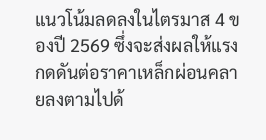แนวโน้มลดลงในไตรมาส 4 ของปี 2569 ซึ่งจะส่งผลให้แรงกดดันต่อราคาเหล็กผ่อนคลายลงตามไปด้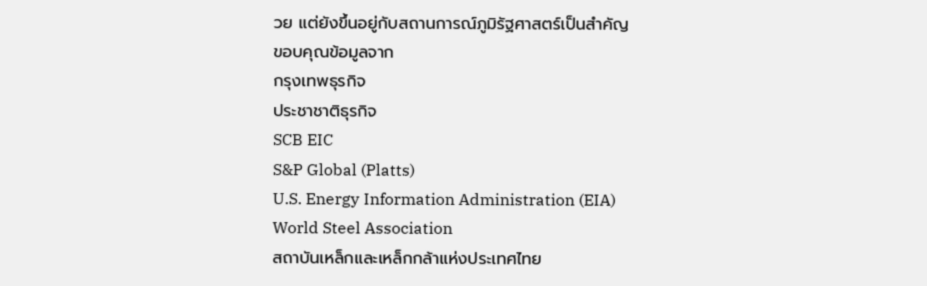วย แต่ยังขึ้นอยู่กับสถานการณ์ภูมิรัฐศาสตร์เป็นสำคัญ
ขอบคุณข้อมูลจาก
กรุงเทพธุรกิจ
ประชาชาติธุรกิจ
SCB EIC
S&P Global (Platts)
U.S. Energy Information Administration (EIA)
World Steel Association
สถาบันเหล็กและเหล็กกล้าแห่งประเทศไทย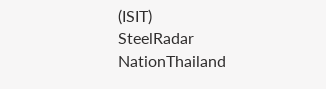(ISIT)
SteelRadar
NationThailand